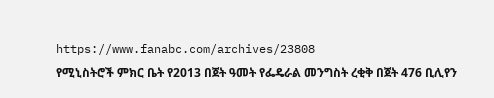https://www.fanabc.com/archives/23808
የሚኒስትሮች ምክር ቤት የ2013 በጀት ዓመት የፌዴራል መንግስት ረቂቅ በጀት 476 ቢሊየን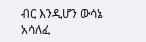ብር እንዲሆን ውሳኔ አሳለፈ